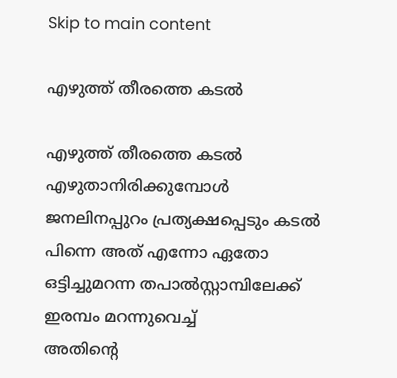Skip to main content

എഴുത്ത് തീരത്തെ കടൽ

എഴുത്ത് തീരത്തെ കടൽ
എഴുതാനിരിക്കുമ്പോൾ
ജനലിനപ്പുറം പ്രത്യക്ഷപ്പെടും കടൽ
പിന്നെ അത് എന്നോ ഏതോ
ഒട്ടിച്ചുമറന്ന തപാൽസ്റ്റാമ്പിലേക്ക്
ഇരമ്പം മറന്നുവെച്ച്
അതിൻ്റെ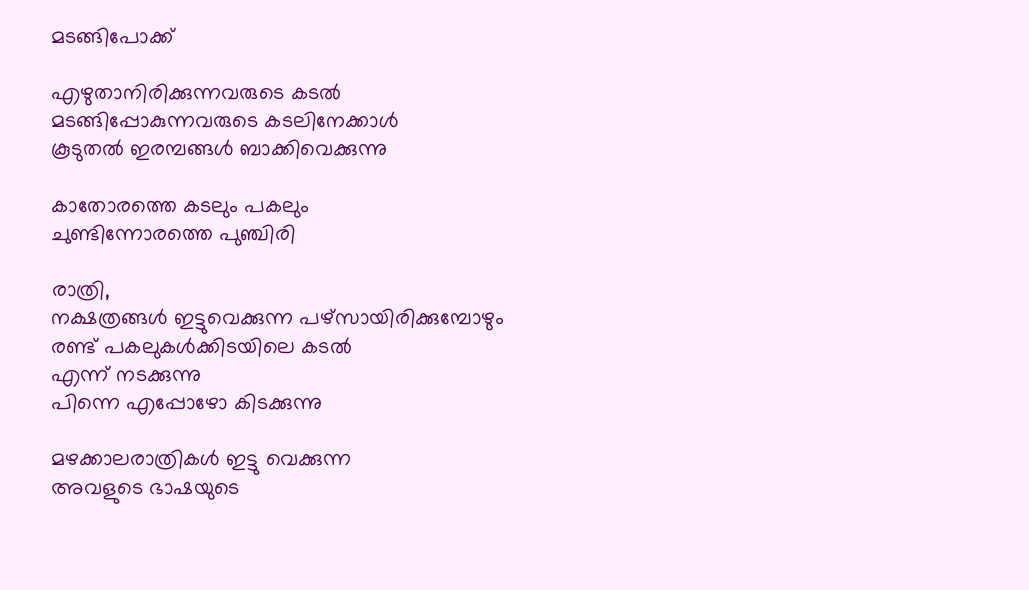മടങ്ങിപോക്ക്

എഴുതാനിരിക്കുന്നവരുടെ കടൽ
മടങ്ങിപ്പോകുന്നവരുടെ കടലിനേക്കാൾ
കൂടുതൽ ഇരമ്പങ്ങൾ ബാക്കിവെക്കുന്നു

കാതോരത്തെ കടലും പകലും
ചുണ്ടിന്നോരത്തെ പുഞ്ചിരി

രാത്രി,
നക്ഷത്രങ്ങൾ ഇട്ടുവെക്കുന്ന പഴ്‌സായിരിക്കുമ്പോഴും
രണ്ട് പകലുകൾക്കിടയിലെ കടൽ
എന്ന് നടക്കുന്നു
പിന്നെ എപ്പോഴോ കിടക്കുന്നു

മഴക്കാലരാത്രികൾ ഇട്ടു വെക്കുന്ന
അവളുടെ ഭാഷയുടെ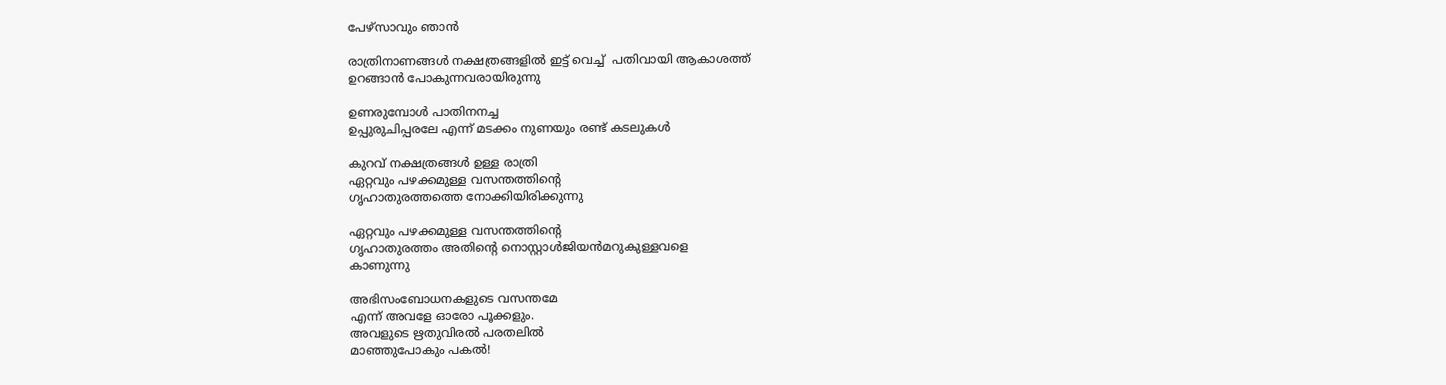പേഴ്സാവും ഞാൻ

രാത്രിനാണങ്ങൾ നക്ഷത്രങ്ങളിൽ ഇട്ട് വെച്ച്  പതിവായി ആകാശത്ത്
ഉറങ്ങാൻ പോകുന്നവരായിരുന്നു

ഉണരുമ്പോൾ പാതിനനച്ച
ഉപ്പുരുചിപ്പരലേ എന്ന് മടക്കം നുണയും രണ്ട് കടലുകൾ

കുറവ് നക്ഷത്രങ്ങൾ ഉള്ള രാത്രി
ഏറ്റവും പഴക്കമുള്ള വസന്തത്തിൻ്റെ
ഗൃഹാതുരത്തത്തെ നോക്കിയിരിക്കുന്നു

ഏറ്റവും പഴക്കമുള്ള വസന്തത്തിൻ്റെ
ഗൃഹാതുരത്തം അതിൻ്റെ നൊസ്റ്റാൾജിയൻമറുകുള്ളവളെ
കാണുന്നു

അഭിസംബോധനകളുടെ വസന്തമേ
എന്ന് അവളേ ഓരോ പൂക്കളും.
അവളുടെ ഋതുവിരൽ പരതലിൽ
മാഞ്ഞുപോകും പകൽ!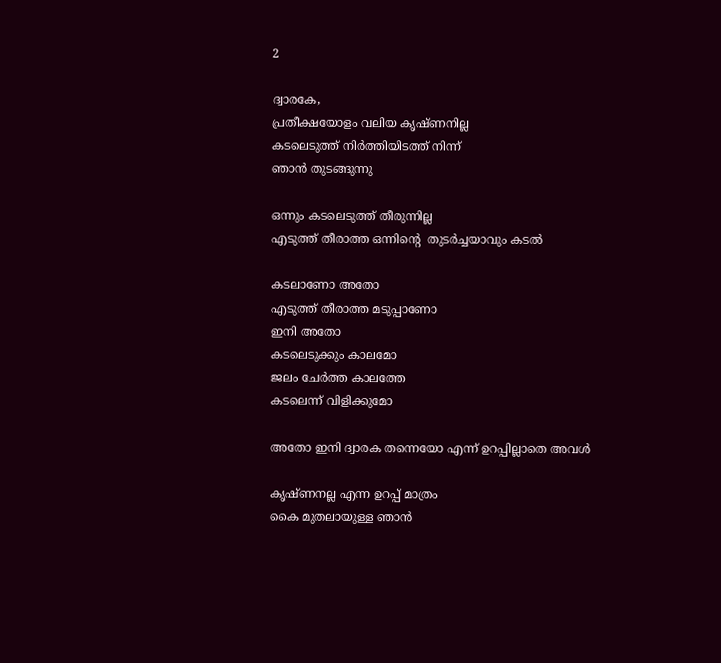2

ദ്വാരകേ,
പ്രതീക്ഷയോളം വലിയ കൃഷ്‌ണനില്ല
കടലെടുത്ത് നിർത്തിയിടത്ത് നിന്ന്
ഞാൻ തുടങ്ങുന്നു

ഒന്നും കടലെടുത്ത് തീരുന്നില്ല
എടുത്ത് തീരാത്ത ഒന്നിൻ്റെ  തുടർച്ചയാവും കടൽ

കടലാണോ അതോ
എടുത്ത് തീരാത്ത മടുപ്പാണോ
ഇനി അതോ
കടലെടുക്കും കാലമോ
ജലം ചേർത്ത കാലത്തേ
കടലെന്ന് വിളിക്കുമോ

അതോ ഇനി ദ്വാരക തന്നെയോ എന്ന് ഉറപ്പില്ലാതെ അവൾ

കൃഷ്ണനല്ല എന്ന ഉറപ്പ് മാത്രം
കൈ മുതലായുള്ള ഞാൻ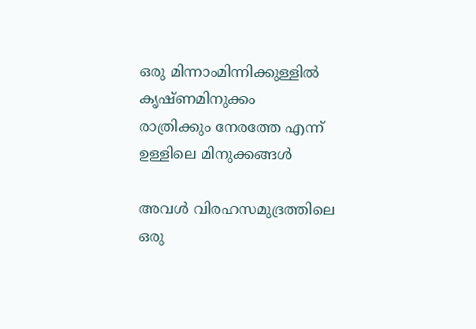ഒരു മിന്നാംമിന്നിക്കുള്ളിൽ
കൃഷ്ണമിനുക്കം
രാത്രിക്കും നേരത്തേ എന്ന്
ഉള്ളിലെ മിനുക്കങ്ങൾ

അവൾ വിരഹസമുദ്രത്തിലെ
ഒരു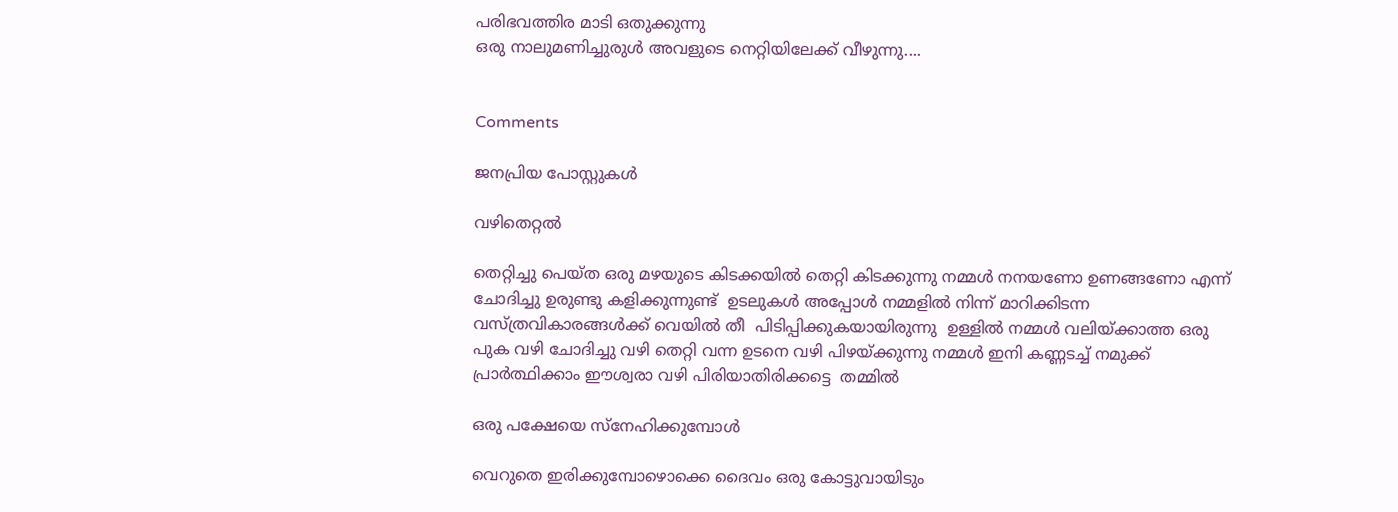പരിഭവത്തിര മാടി ഒതുക്കുന്നു
ഒരു നാലുമണിച്ചുരുൾ അവളുടെ നെറ്റിയിലേക്ക് വീഴുന്നു....


Comments

ജനപ്രിയ പോസ്റ്റുകൾ

വഴിതെറ്റൽ

തെറ്റിച്ചു പെയ്ത ഒരു മഴയുടെ കിടക്കയിൽ തെറ്റി കിടക്കുന്നു നമ്മൾ നനയണോ ഉണങ്ങണോ എന്ന് ചോദിച്ചു ഉരുണ്ടു കളിക്കുന്നുണ്ട്  ഉടലുകൾ അപ്പോൾ നമ്മളിൽ നിന്ന് മാറിക്കിടന്ന  വസ്ത്രവികാരങ്ങൾക്ക് വെയിൽ തീ  പിടിപ്പിക്കുകയായിരുന്നു  ഉള്ളിൽ നമ്മൾ വലിയ്ക്കാത്ത ഒരു പുക വഴി ചോദിച്ചു വഴി തെറ്റി വന്ന ഉടനെ വഴി പിഴയ്ക്കുന്നു നമ്മൾ ഇനി കണ്ണടച്ച് നമുക്ക് പ്രാർത്ഥിക്കാം ഈശ്വരാ വഴി പിരിയാതിരിക്കട്ടെ  തമ്മിൽ

ഒരു പക്ഷേയെ സ്നേഹിക്കുമ്പോൾ

വെറുതെ ഇരിക്കുമ്പോഴൊക്കെ ദൈവം ഒരു കോട്ടുവായിടും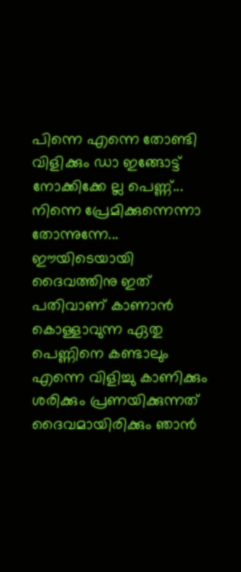പിന്നെ എന്നെ തോണ്ടി വിളിക്കും ഡാ ഇങ്ങോട്ട് നോക്കിക്കേ ല്ല പെണ്ണ്... നിന്നെ പ്രേമിക്കുന്നെന്നാ തോന്നുന്നേ... ഈയിടെയായി ദൈവത്തിനു ഇത് പതിവാണ് കാണാൻ കൊള്ളാവുന്ന ഏതു പെണ്ണിനെ കണ്ടാലും എന്നെ വിളിച്ചു കാണിക്കും ശരിക്കും പ്രണയിക്കുന്നത്‌ ദൈവമായിരിക്കും ഞാൻ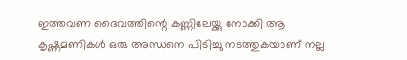ഇത്തവണ ദൈവത്തിന്റെ കണ്ണിലേയ്ക്കു നോക്കി ആ കൃഷ്ണമണികൾ ഒരു അന്ധനെ പിടിച്ചു നടത്തുകയാണ് നല്ല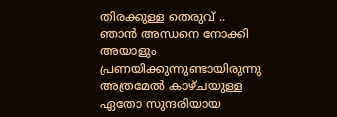തിരക്കുള്ള തെരുവ് .. ഞാൻ അന്ധനെ നോക്കി അയാളും പ്രണയിക്കുന്നുണ്ടായിരുന്നു അത്രമേൽ കാഴ്ചയുള്ള ഏതോ സുന്ദരിയായ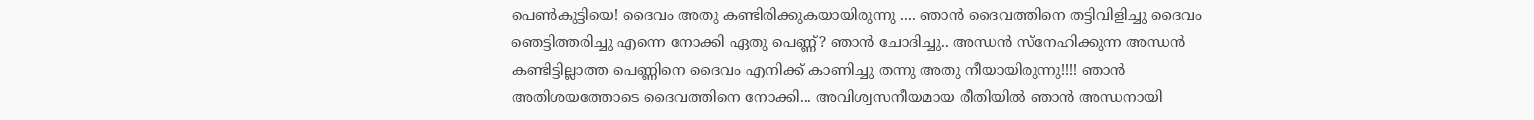പെണ്‍കുട്ടിയെ! ദൈവം അതു കണ്ടിരിക്കുകയായിരുന്നു .... ഞാൻ ദൈവത്തിനെ തട്ടിവിളിച്ചു ദൈവം ഞെട്ടിത്തരിച്ചു എന്നെ നോക്കി ഏതു പെണ്ണ്? ഞാൻ ചോദിച്ചു.. അന്ധൻ സ്നേഹിക്കുന്ന അന്ധൻ കണ്ടിട്ടില്ലാത്ത പെണ്ണിനെ ദൈവം എനിക്ക് കാണിച്ചു തന്നു അതു നീയായിരുന്നു!!!! ഞാൻ അതിശയത്തോടെ ദൈവത്തിനെ നോക്കി... അവിശ്വസനീയമായ രീതിയിൽ ഞാൻ അന്ധനായി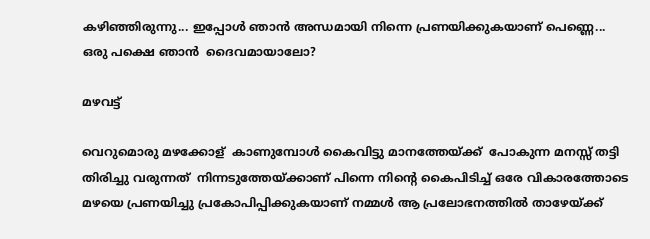കഴിഞ്ഞിരുന്നു... ഇപ്പോൾ ഞാൻ അന്ധമായി നിന്നെ പ്രണയിക്കുകയാണ് പെണ്ണെ... ഒരു പക്ഷെ ഞാൻ  ദൈവമായാലോ?

മഴവട്ട്

വെറുമൊരു മഴക്കോള്  കാണുമ്പോൾ കൈവിട്ടു മാനത്തേയ്ക്ക്‌  പോകുന്ന മനസ്സ് തട്ടി തിരിച്ചു വരുന്നത്  നിന്നടുത്തേയ്ക്കാണ് പിന്നെ നിന്റെ കൈപിടിച്ച് ഒരേ വികാരത്തോടെ മഴയെ പ്രണയിച്ചു പ്രകോപിപ്പിക്കുകയാണ് നമ്മൾ ആ പ്രലോഭനത്തിൽ താഴേയ്ക്ക്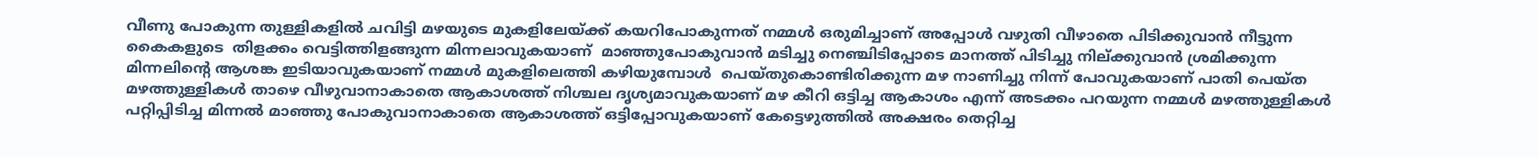വീണു പോകുന്ന തുള്ളികളിൽ ചവിട്ടി മഴയുടെ മുകളിലേയ്ക്ക് കയറിപോകുന്നത് നമ്മൾ ഒരുമിച്ചാണ് അപ്പോൾ വഴുതി വീഴാതെ പിടിക്കുവാൻ നീട്ടുന്ന  കൈകളുടെ  തിളക്കം വെട്ടിത്തിളങ്ങുന്ന മിന്നലാവുകയാണ്  മാഞ്ഞുപോകുവാൻ മടിച്ചു നെഞ്ചിടിപ്പോടെ മാനത്ത് പിടിച്ചു നില്ക്കുവാൻ ശ്രമിക്കുന്ന മിന്നലിന്റെ ആശങ്ക ഇടിയാവുകയാണ് നമ്മൾ മുകളിലെത്തി കഴിയുമ്പോൾ  പെയ്തുകൊണ്ടിരിക്കുന്ന മഴ നാണിച്ചു നിന്ന് പോവുകയാണ് പാതി പെയ്ത മഴത്തുള്ളികൾ താഴെ വീഴുവാനാകാതെ ആകാശത്ത് നിശ്ചല ദൃശ്യമാവുകയാണ് മഴ കീറി ഒട്ടിച്ച ആകാശം എന്ന് അടക്കം പറയുന്ന നമ്മൾ മഴത്തുള്ളികൾ പറ്റിപ്പിടിച്ച മിന്നൽ മാഞ്ഞു പോകുവാനാകാതെ ആകാശത്ത് ഒട്ടിപ്പോവുകയാണ് കേട്ടെഴുത്തിൽ അക്ഷരം തെറ്റിച്ച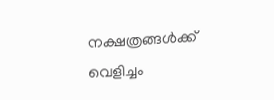നക്ഷത്രങ്ങൾക്ക്           വെളിച്ചം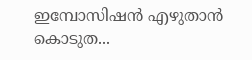ഇമ്പോസിഷൻ എഴുതാൻ കൊടുത...